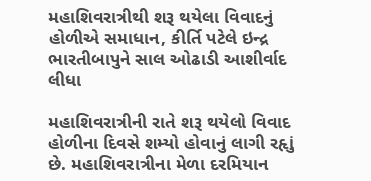મહાશિવરાત્રીથી શરૂ થયેલા વિવાદનું હોળીએ સમાધાન, કીર્તિ પટેલે ઇન્દ્ર ભારતીબાપુને સાલ ઓઢાડી આશીર્વાદ લીધા

મહાશિવરાત્રીની રાતે શરૂ થયેલો વિવાદ હોળીના દિવસે શમ્યો હોવાનું લાગી રહૃાું છે. મહાશિવરાત્રીના મેળા દરમિયાન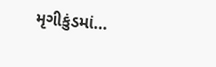મૃગીકુંડમાં…